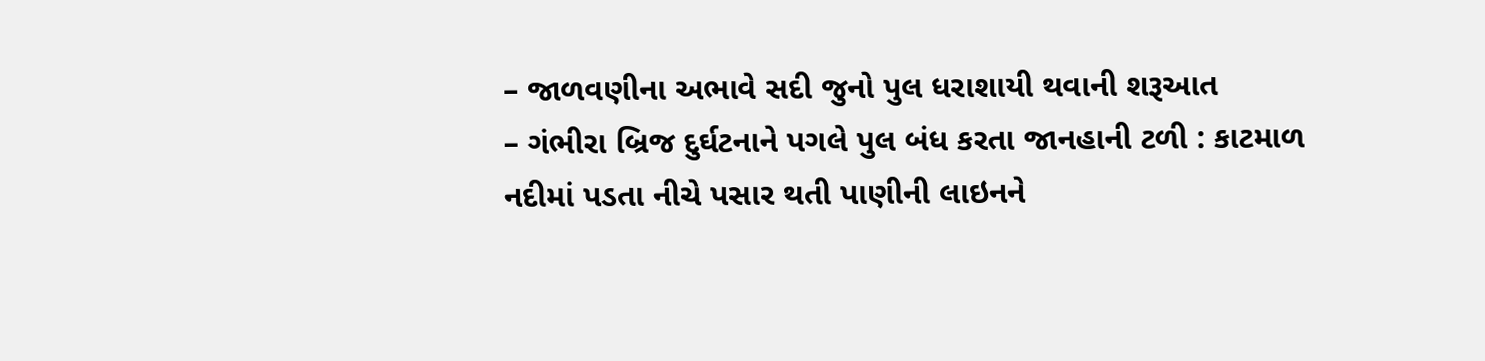– જાળવણીના અભાવે સદી જુનો પુલ ધરાશાયી થવાની શરૂઆત
– ગંભીરા બ્રિજ દુર્ઘટનાને પગલે પુલ બંધ કરતા જાનહાની ટળી : કાટમાળ નદીમાં પડતા નીચે પસાર થતી પાણીની લાઇનને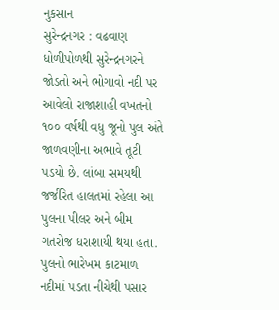નુકસાન
સુરેન્દ્રનગર : વઢવાણ ધોળીપોળથી સુરેન્દ્રનગરને જોડતો અને ભોગાવો નદી પર આવેલો રાજાશાહી વખતનો ૧૦૦ વર્ષથી વધુ જૂનો પુલ અંતે જાળવણીના અભાવે તૂટી પડયો છે. લાંબા સમયથી જર્જરિત હાલતમાં રહેલા આ પુલના પીલર અને બીમ ગતરોજ ધરાશાયી થયા હતા.
પુલનો ભારેખમ કાટમાળ નદીમાં પડતા નીચેથી પસાર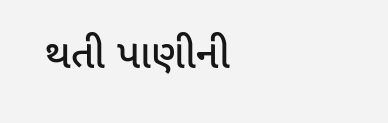થતી પાણીની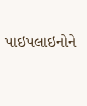પાઇપલાઇનોને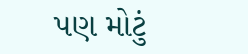પણ મોટું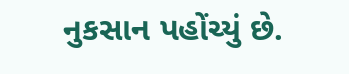નુકસાન પહોંચ્યું છે.